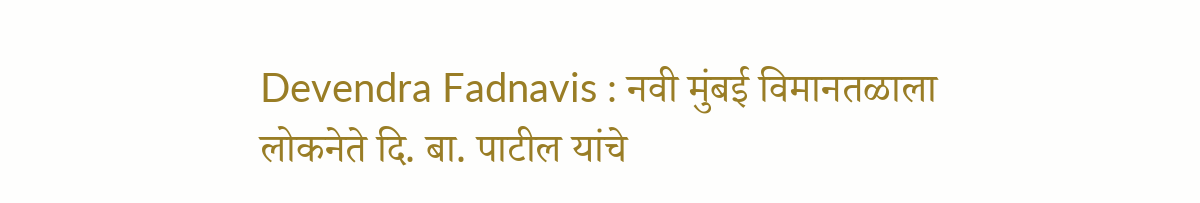Devendra Fadnavis : नवी मुंबई विमानतळाला लोकनेते दि. बा. पाटील यांचे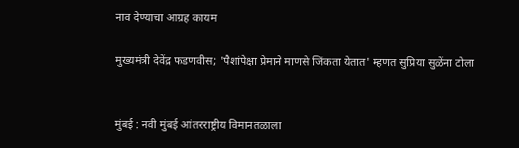नाव देण्याचा आग्रह कायम

मुख्यमंत्री देवेंद्र फडणवीस; 'पैशांपेक्षा प्रेमाने माणसे जिंकता येतात' म्हणत सुप्रिया सुळेंना टोला


मुंबई : नवी मुंबई आंतरराष्ट्रीय विमानतळाला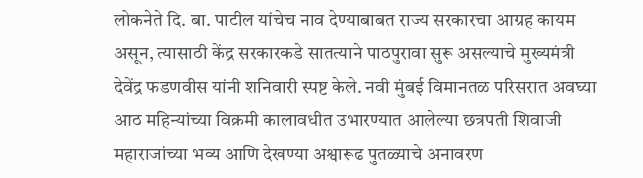लोकनेते दि. बा. पाटील यांचेच नाव देण्याबाबत राज्य सरकारचा आग्रह कायम असून, त्यासाठी केंद्र सरकारकडे सातत्याने पाठपुरावा सुरू असल्याचे मुख्यमंत्री देवेंद्र फडणवीस यांनी शनिवारी स्पष्ट केले. नवी मुंबई विमानतळ परिसरात अवघ्या आठ महिन्यांच्या विक्रमी कालावधीत उभारण्यात आलेल्या छत्रपती शिवाजी महाराजांच्या भव्य आणि देखण्या अश्वारूढ पुतळ्याचे अनावरण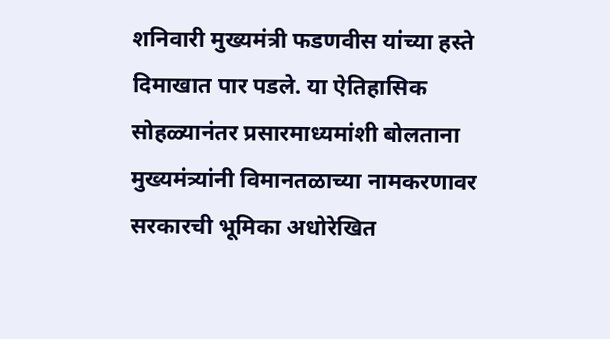शनिवारी मुख्यमंत्री फडणवीस यांच्या हस्ते दिमाखात पार पडले. या ऐतिहासिक सोहळ्यानंतर प्रसारमाध्यमांशी बोलताना मुख्यमंत्र्यांनी विमानतळाच्या नामकरणावर सरकारची भूमिका अधोरेखित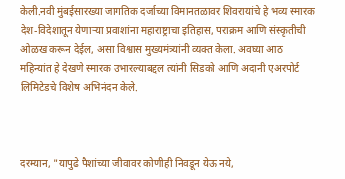केली.नवी मुंबईसारख्या जागतिक दर्जाच्या विमानतळावर शिवरायांचे हे भव्य स्मारक देश-विदेशातून येणाऱ्या प्रवाशांना महाराष्ट्राचा इतिहास, पराक्रम आणि संस्कृतीची ओळख करून देईल, असा विश्वास मुख्यमंत्र्यांनी व्यक्त केला. अवघ्या आठ महिन्यांत हे देखणे स्मारक उभारल्याबद्दल त्यांनी सिडको आणि अदानी एअरपोर्ट लिमिटेडचे विशेष अभिनंदन केले.



दरम्यान, "यापुढे पैशांच्या जीवावर कोणीही निवडून येऊ नये,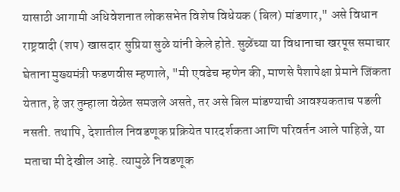यासाठी आगामी अधिवेशनात लोकसभेत विशेष विधेयक (बिल) मांडणार," असे विधान राष्ट्रवादी (शप) खासदार सुप्रिया सुळे यांनी केले होते. सुळेंच्या या विधानाचा खरपूस समाचार घेताना मुख्यमंत्री फडणवीस म्हणाले, "मी एवढेच म्हणेन की, माणसे पैशापेक्षा प्रेमाने जिंकता येतात, हे जर तुम्हाला वेळेत समजले असते, तर असे बिल मांडण्याची आवश्यकताच पडली नसती. तथापि, देशातील निवडणूक प्रक्रियेत पारदर्शकता आणि परिवर्तन आले पाहिजे, या मताचा मी देखील आहे. त्यामुळे निवडणूक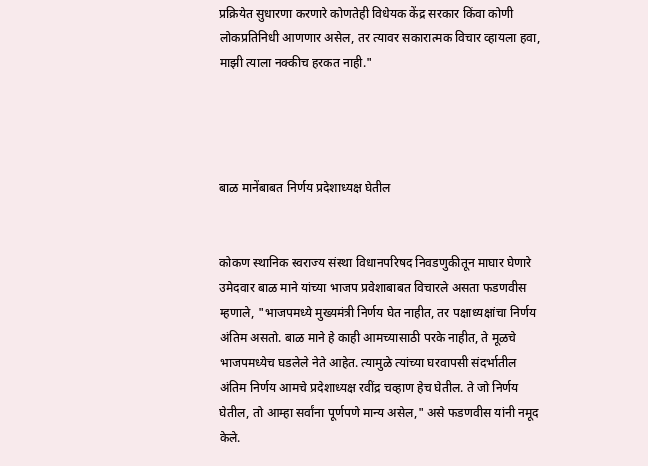प्रक्रियेत सुधारणा करणारे कोणतेही विधेयक केंद्र सरकार किंवा कोणी लोकप्रतिनिधी आणणार असेल, तर त्यावर सकारात्मक विचार व्हायला हवा, माझी त्याला नक्कीच हरकत नाही."




बाळ मानेंबाबत निर्णय प्रदेशाध्यक्ष घेतील


कोकण स्थानिक स्वराज्य संस्था विधानपरिषद निवडणुकीतून माघार घेणारे उमेदवार बाळ माने यांच्या भाजप प्रवेशाबाबत विचारले असता फडणवीस म्हणाले, "भाजपमध्ये मुख्यमंत्री निर्णय घेत नाहीत, तर पक्षाध्यक्षांचा निर्णय अंतिम असतो. बाळ माने हे काही आमच्यासाठी परके नाहीत, ते मूळचे भाजपमध्येच घडलेले नेते आहेत. त्यामुळे त्यांच्या घरवापसी संदर्भातील अंतिम निर्णय आमचे प्रदेशाध्यक्ष रवींद्र चव्हाण हेच घेतील. ते जो निर्णय घेतील, तो आम्हा सर्वांना पूर्णपणे मान्य असेल," असे फडणवीस यांनी नमूद केले.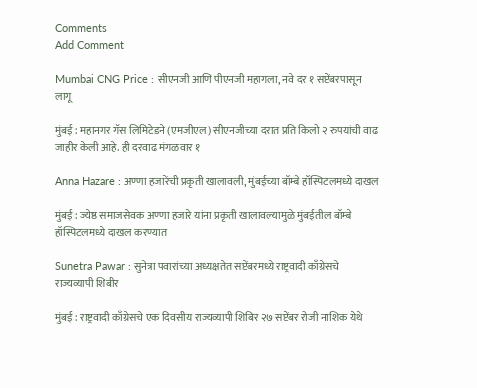Comments
Add Comment

Mumbai CNG Price : सीएनजी आणि पीएनजी महागला, नवे दर १ सप्टेंबरपासून लागू

मुंबई : महानगर गॅस लिमिटेडने (एमजीएल) सीएनजीच्या दरात प्रति किलो २ रुपयांची वाढ जाहीर केली आहे. ही दरवाढ मंगळवार १

Anna Hazare : अण्णा हजारेंची प्रकृती खालावली, मुंबईच्या बॉम्बे हॉस्पिटलमध्ये दाखल

मुंबई : ज्येष्ठ समाजसेवक अण्णा हजारे यांना प्रकृती खालावल्यामुळे मुंबईतील बॉम्बे हॉस्पिटलमध्ये दाखल करण्यात

Sunetra Pawar : सुनेत्रा पवारांच्या अध्यक्षतेत सप्टेंबरमध्ये राष्ट्रवादी काँग्रेसचे राज्यव्यापी शिबीर

मुंबई : राष्ट्रवादी काँग्रेसचे एक दिवसीय राज्यव्यापी शिबिर २७ सप्टेंबर रोजी नाशिक येथे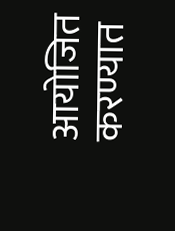आयोजित करण्यात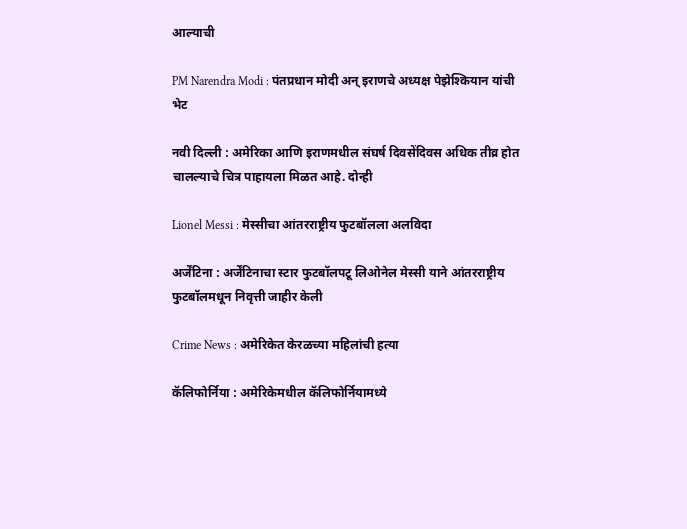आल्याची

PM Narendra Modi : पंतप्रधान मोदी अन् इराणचे अध्यक्ष पेझेश्कियान यांची भेट

नवी दिल्ली : अमेरिका आणि इराणमधील संघर्ष दिवसेंदिवस अधिक तीव्र होत चालल्याचे चित्र पाहायला मिळत आहे. दोन्ही

Lionel Messi : मेस्सीचा आंतरराष्ट्रीय फुटबॉलला अलविदा

अर्जेंटिना : अर्जेंटिनाचा स्टार फुटबॉलपटू लिओनेल मेस्सी याने आंतरराष्ट्रीय फुटबॉलमधून निवृत्ती जाहीर केली

Crime News : अमेरिकेत केरळच्या महिलांची हत्या

कॅलिफोर्निया : अमेरिकेमधील कॅलिफोर्नियामध्ये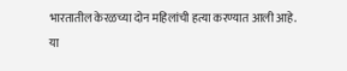भारतातील केरळच्या दोन महिलांची हत्या करण्यात आली आहे. या